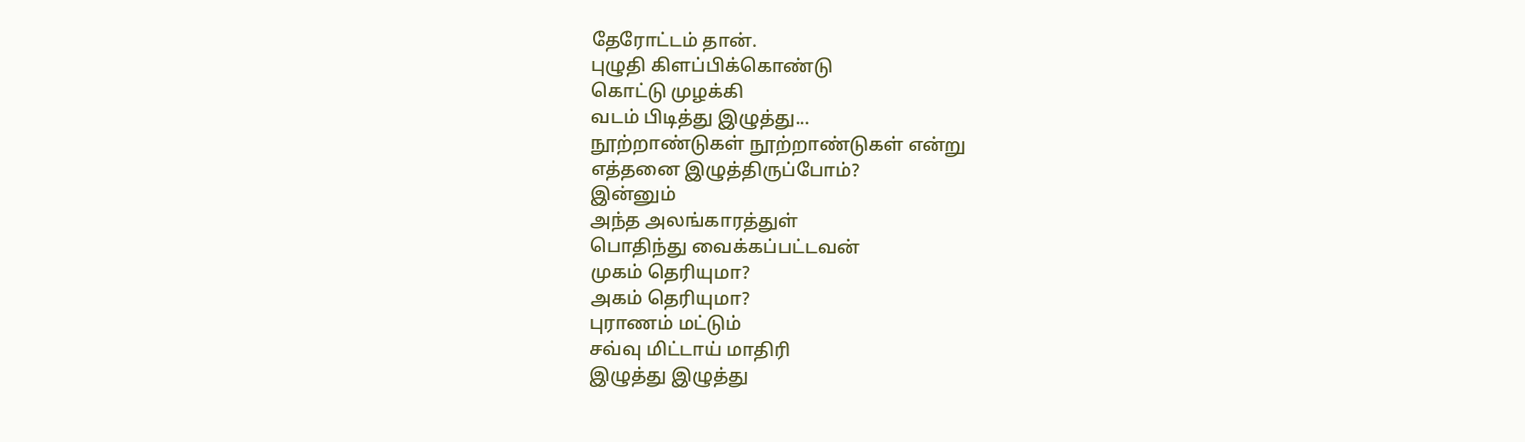தேரோட்டம் தான்.
புழுதி கிளப்பிக்கொண்டு
கொட்டு முழக்கி
வடம் பிடித்து இழுத்து...
நூற்றாண்டுகள் நூற்றாண்டுகள் என்று
எத்தனை இழுத்திருப்போம்?
இன்னும்
அந்த அலங்காரத்துள்
பொதிந்து வைக்கப்பட்டவன்
முகம் தெரியுமா?
அகம் தெரியுமா?
புராணம் மட்டும்
சவ்வு மிட்டாய் மாதிரி
இழுத்து இழுத்து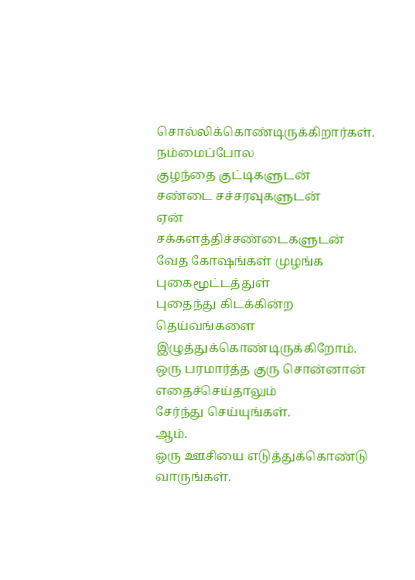சொல்லிக்கொண்டிருக்கிறார்கள்.
நம்மைப்போல
குழந்தை குட்டிகளுடன்
சண்டை சச்சரவுகளுடன்
ஏன்
சக்களத்திச்சண்டைகளுடன்
வேத கோஷங்கள் முழங்க
புகைமூட்டத்துள்
புதைந்து கிடக்கின்ற
தெய்வங்களை
இழுத்துக்கொண்டிருக்கிறோம்.
ஒரு பரமார்த்த குரு சொன்னான்
எதைச்செய்தாலும்
சேர்ந்து செய்யுங்கள்.
ஆம்.
ஒரு ஊசியை எடுத்துக்கொண்டு வாருங்கள்.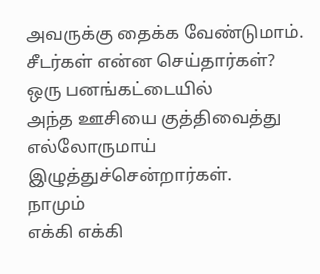அவருக்கு தைக்க வேண்டுமாம்.
சீடர்கள் என்ன செய்தார்கள்?
ஒரு பனங்கட்டையில்
அந்த ஊசியை குத்திவைத்து
எல்லோருமாய்
இழுத்துச்சென்றார்கள்.
நாமும்
எக்கி எக்கி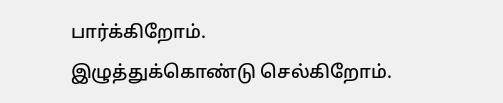பார்க்கிறோம்.
இழுத்துக்கொண்டு செல்கிறோம்.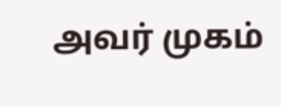அவர் முகம்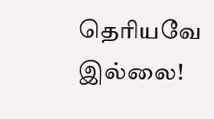தெரியவே இல்லை!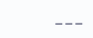___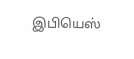இபியெஸ்